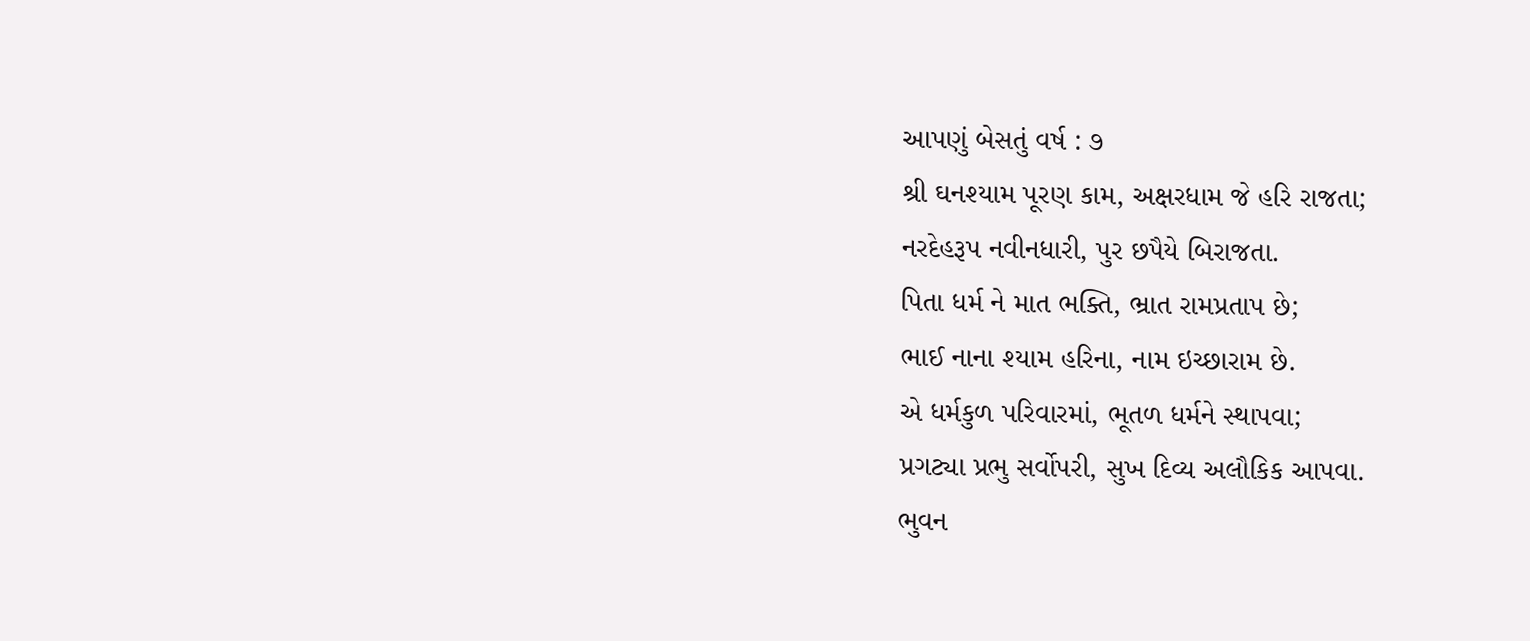આપણું બેસતું વર્ષ : ૭
શ્રી ઘનશ્યામ પૂરણ કામ, અક્ષરધામ જે હરિ રાજતા;
નરદેહરૂપ નવીનધારી, પુર છપૈયે બિરાજતા.
પિતા ધર્મ ને માત ભક્તિ, ભ્રાત રામપ્રતાપ છે;
ભાઈ નાના શ્યામ હરિના, નામ ઇચ્છારામ છે.
એ ધર્મકુળ પરિવારમાં, ભૂતળ ધર્મને સ્થાપવા;
પ્રગટ્યા પ્રભુ સર્વોપરી, સુખ દિવ્ય અલૌકિક આપવા.
ભુવન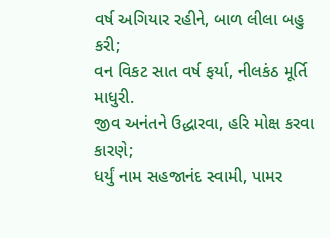વર્ષ અગિયાર રહીને, બાળ લીલા બહુ કરી;
વન વિકટ સાત વર્ષ ફર્યા, નીલકંઠ મૂર્તિ માધુરી.
જીવ અનંતને ઉદ્ધારવા, હરિ મોક્ષ કરવા કારણે;
ધર્યું નામ સહજાનંદ સ્વામી, પામર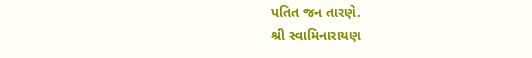પતિત જન તારણે.
શ્રી સ્વામિનારાયણ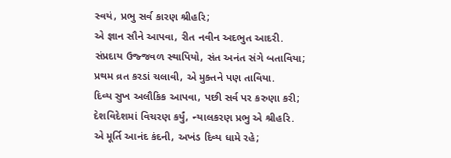સ્વયં, પ્રભુ સર્વ કારણ શ્રીહરિ;
એ જ્ઞાન સૌને આપવા, રીત નવીન અદભુત આદરી.
સંપ્રદાય ઉજ્જવળ સ્થાપિયો, સંત અનંત સંગે બતાવિયા;
પ્રથમ વ્રત કરડાં ચલાવી, એ મુક્તને પણ તાવિયા.
દિવ્ય સુખ અલૌકિક આપવા, પછી સર્વ પર કરુણા કરી;
દેશવિદેશમાં વિચરણ કર્યું, ન્યાલકરણ પ્રભુ એ શ્રીહરિ.
એ મૂર્તિ આનંદ કંદની, અખંડ દિવ્ય ધામે રહે;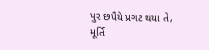પુર છપૈયે પ્રગટ થયા તે, મૂર્તિ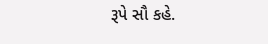રૂપે સૌ કહે.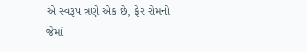એ સ્વરૂપ ત્રણે એક છે, ફેર રોમનો જેમાં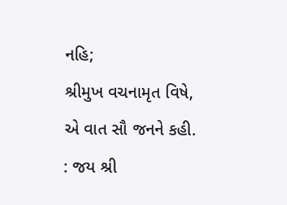નહિ;
શ્રીમુખ વચનામૃત વિષે, એ વાત સૌ જનને કહી.
: જય શ્રી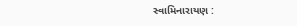સ્વામિનારાયણ :